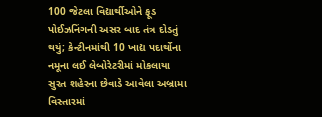100 જેટલા વિદ્યાર્થીઓને ફૂડ પોઈઝનિંગની અસર બાદ તંત્ર દોડતું થયું; કેન્ટીનમાંથી 10 ખાદ્ય પદાર્થોના નમૂના લઈ લેબોરેટરીમાં મોકલાયા
સુરત શહેરના છેવાડે આવેલા અબ્રામા વિસ્તારમાં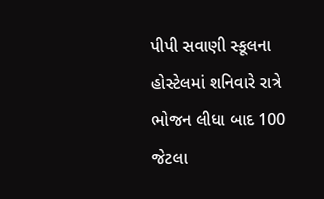પીપી સવાણી સ્કૂલના હોસ્ટેલમાં શનિવારે રાત્રે ભોજન લીધા બાદ 100 જેટલા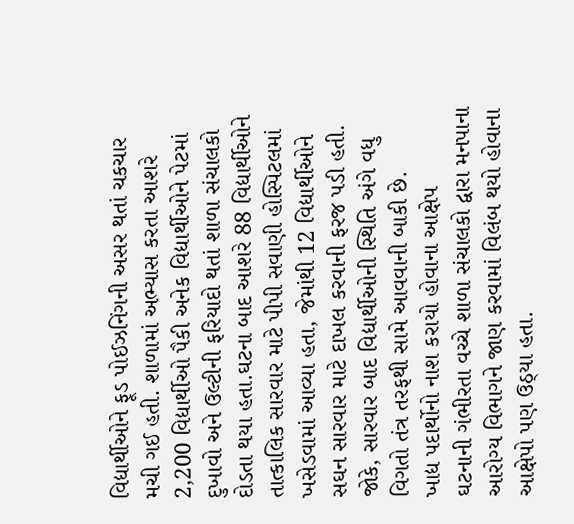વિદ્યાર્થીઓને ફૂડ પોઈઝનિંગની અસર થતાં ચકચાર મચી ગઈ હતી. શાળામાં અભ્યાસ કરતા આશરે 2,200 વિદ્યાર્થીઓ પૈકી અનેક વિદ્યાર્થીઓને પેટમાં દુખાવો અને ઉલ્ટીની ફરિયાદો થતાં શાળા સંચાલકો દોડતા થયા હતા.ઘટના બાદ આશરે 88 વિદ્યાર્થીઓને તાત્કાલિક સારવાર માટે પીપી સવાણી હોસ્પિટલમાં ખસેડવામાં આવ્યા હતા, જેમાંથી 12 વિદ્યાર્થીઓને સઘન સારવાર માટે દાખલ કરવાની ફરજ પડી હતી. જોકે, સારવાર બાદ વિદ્યાર્થીઓની સ્થિતિ અંગે વધુ વિગતો તંત્ર તરફથી સામે આવવાની બાકી છે.
ખાદ્ય પદાર્થોનો નાશ કરાયો હોવાના આક્ષેપ
ઘટનાની ગંભીરતા વચ્ચે શાળા સંચાલકો દ્વારા મનપાના આરોગ્ય વિભાગને જાણ કરવામાં વિલંબ થયો હોવાના આક્ષેપો પણ ઉઠ્યા હતા.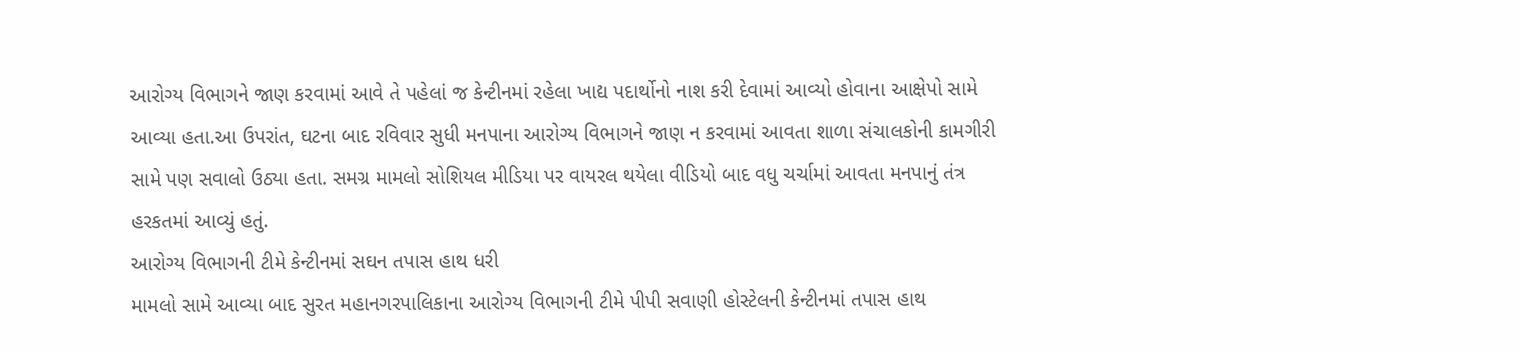આરોગ્ય વિભાગને જાણ કરવામાં આવે તે પહેલાં જ કેન્ટીનમાં રહેલા ખાદ્ય પદાર્થોનો નાશ કરી દેવામાં આવ્યો હોવાના આક્ષેપો સામે આવ્યા હતા.આ ઉપરાંત, ઘટના બાદ રવિવાર સુધી મનપાના આરોગ્ય વિભાગને જાણ ન કરવામાં આવતા શાળા સંચાલકોની કામગીરી સામે પણ સવાલો ઉઠ્યા હતા. સમગ્ર મામલો સોશિયલ મીડિયા પર વાયરલ થયેલા વીડિયો બાદ વધુ ચર્ચામાં આવતા મનપાનું તંત્ર હરકતમાં આવ્યું હતું.
આરોગ્ય વિભાગની ટીમે કેન્ટીનમાં સઘન તપાસ હાથ ધરી
મામલો સામે આવ્યા બાદ સુરત મહાનગરપાલિકાના આરોગ્ય વિભાગની ટીમે પીપી સવાણી હોસ્ટેલની કેન્ટીનમાં તપાસ હાથ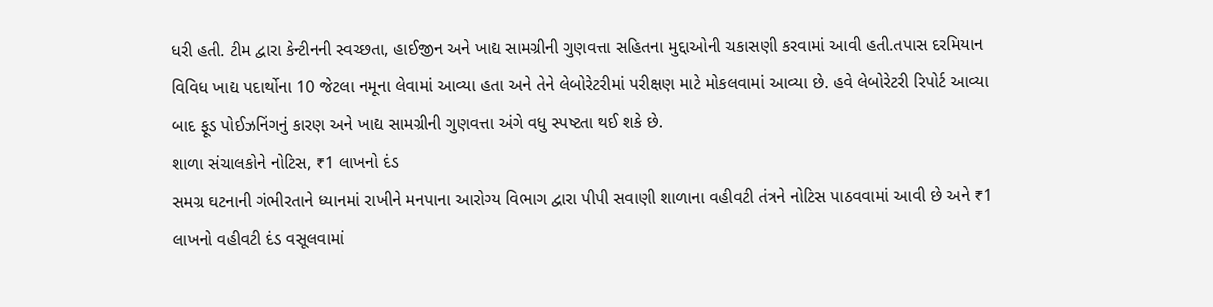ધરી હતી. ટીમ દ્વારા કેન્ટીનની સ્વચ્છતા, હાઈજીન અને ખાદ્ય સામગ્રીની ગુણવત્તા સહિતના મુદ્દાઓની ચકાસણી કરવામાં આવી હતી.તપાસ દરમિયાન વિવિધ ખાદ્ય પદાર્થોના 10 જેટલા નમૂના લેવામાં આવ્યા હતા અને તેને લેબોરેટરીમાં પરીક્ષણ માટે મોકલવામાં આવ્યા છે. હવે લેબોરેટરી રિપોર્ટ આવ્યા બાદ ફૂડ પોઈઝનિંગનું કારણ અને ખાદ્ય સામગ્રીની ગુણવત્તા અંગે વધુ સ્પષ્ટતા થઈ શકે છે.
શાળા સંચાલકોને નોટિસ, ₹1 લાખનો દંડ
સમગ્ર ઘટનાની ગંભીરતાને ધ્યાનમાં રાખીને મનપાના આરોગ્ય વિભાગ દ્વારા પીપી સવાણી શાળાના વહીવટી તંત્રને નોટિસ પાઠવવામાં આવી છે અને ₹1 લાખનો વહીવટી દંડ વસૂલવામાં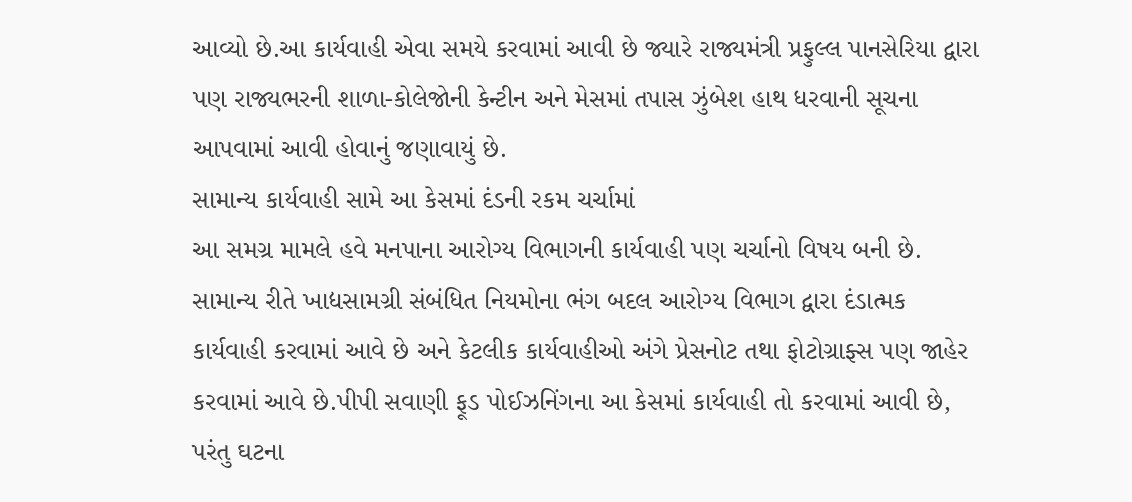આવ્યો છે.આ કાર્યવાહી એવા સમયે કરવામાં આવી છે જ્યારે રાજ્યમંત્રી પ્રફુલ્લ પાનસેરિયા દ્વારા પણ રાજ્યભરની શાળા-કોલેજોની કેન્ટીન અને મેસમાં તપાસ ઝુંબેશ હાથ ધરવાની સૂચના આપવામાં આવી હોવાનું જણાવાયું છે.
સામાન્ય કાર્યવાહી સામે આ કેસમાં દંડની રકમ ચર્ચામાં
આ સમગ્ર મામલે હવે મનપાના આરોગ્ય વિભાગની કાર્યવાહી પણ ચર્ચાનો વિષય બની છે. સામાન્ય રીતે ખાદ્યસામગ્રી સંબંધિત નિયમોના ભંગ બદલ આરોગ્ય વિભાગ દ્વારા દંડાત્મક કાર્યવાહી કરવામાં આવે છે અને કેટલીક કાર્યવાહીઓ અંગે પ્રેસનોટ તથા ફોટોગ્રાફ્સ પણ જાહેર કરવામાં આવે છે.પીપી સવાણી ફૂડ પોઈઝનિંગના આ કેસમાં કાર્યવાહી તો કરવામાં આવી છે, પરંતુ ઘટના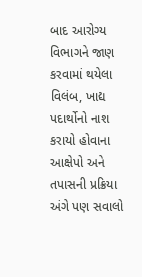બાદ આરોગ્ય વિભાગને જાણ કરવામાં થયેલા વિલંબ, ખાદ્ય પદાર્થોનો નાશ કરાયો હોવાના આક્ષેપો અને તપાસની પ્રક્રિયા અંગે પણ સવાલો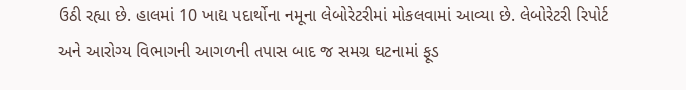ઉઠી રહ્યા છે. હાલમાં 10 ખાદ્ય પદાર્થોના નમૂના લેબોરેટરીમાં મોકલવામાં આવ્યા છે. લેબોરેટરી રિપોર્ટ અને આરોગ્ય વિભાગની આગળની તપાસ બાદ જ સમગ્ર ઘટનામાં ફૂડ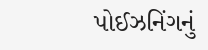પોઈઝનિંગનું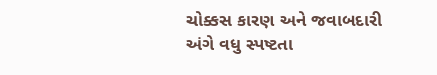ચોક્કસ કારણ અને જવાબદારી અંગે વધુ સ્પષ્ટતા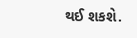થઈ શકશે.